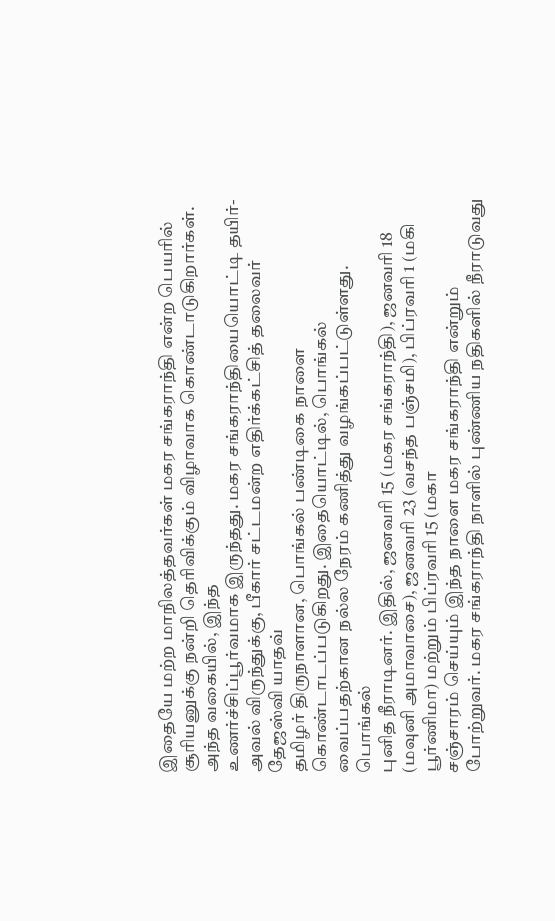இதையே மற்ற மாநிலத்தவர்கள் மகர சங்கராந்தி என்ற பெயரில் சூரியனுக்கு நன்றி தெரிவிக்கும் விழாவாக கொண்டாடுகிறார்கள். அந்த வகையில், இந்த
உணர்ச்சிப்பூர்வமாக இருந்தது. மகர சங்கராந்தியையொட்டி தயிர்-அவல் விருந்துக்கு, பீகார் சட்டமன்ற எதிர்க்கட்சித் தலைவர் தேஜஸ்வி யாதவ்
தமிழர் திருநாளான, பொங்கல் பண்டிகை நாளை கொண்டாடப்படுகிறது. இதையொட்டில், பொங்கல் வைப்பதற்கான நல்ல நேரம் கணித்து வழங்கப்பட்டுள்ளது. பொங்கல்
புனித நீராடினர். இதில், ஜனவரி 15 (மகர சங்கராந்தி), ஜனவரி 18 (மவுனி அமாவாசை), ஜனவரி 23 (வசந்த பஞ்சமி), பிப்ரவரி 1 (மகி பூர்ணிமா) மற்றும் பிப்ரவரி 15 (மகா
சஞ்சாரம் செய்யும் இந்த நாளை மகர சங்கராந்தி என்றும் போற்றுவர். மகர சங்கராந்தி நாளில் புண்ணிய நதிகளில் நீராடுவது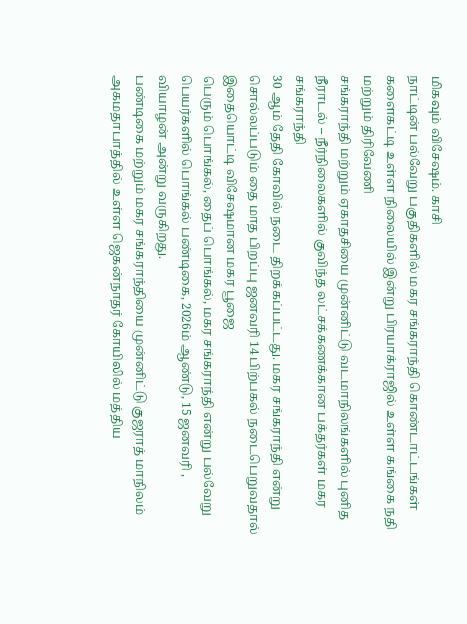மிகவும் விசேஷம். காசி
நாட்டின் பல்வேறு பகுதிகளில் மகர சங்கராந்தி கொண்டாட்டங்கள் களைகட்டி உள்ள நிலையில் இன்று பிரயாக்ராஜில் உள்ள கங்கை நதி மற்றும் திரிவேணி
சங்கராந்தி மற்றும் ஏகாதசியை முன்னிட்டு வடமாநிலங்களில் புனித நீராடல் – நீர்நிலைகளில் குவிந்த லட்சக்கணக்கான பக்தர்கள் மகர சங்கராந்தி
30 ஆம் தேதி கோவில் நடை திறக்கப்பட்டது. மகர சங்கராந்தி என்று சொல்லப்படும் தை மாத பிறப்பு ஜனவரி 14 பிற்பகல் நடைபெறுவதால் இதையொட்டி விசேஷமான மகர பூஜை
பெரும் பொங்கல், தைப் பொங்கல், மகர சங்கராந்தி என்று பல்வேறு பெயர்களில் பொங்கல் பண்டிகை, 2026ம் ஆண்டு, 15 ஜனவரி , வியாழன் அன்று வருகிறது.
பண்டிகை மற்றும் மகர சங்கராந்தியை முன்னிட்டு குஜராத் மாநிலம் அகமதாபாத்தில் உள்ள ஜெகன்நாதர் கோயிலில் மத்திய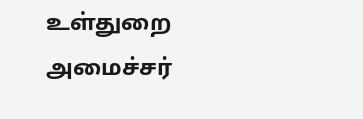உள்துறை அமைச்சர்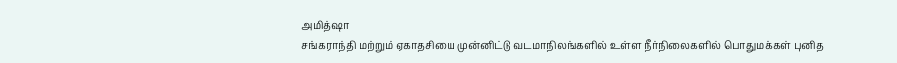அமித்ஷா
சங்கராந்தி மற்றும் ஏகாதசியை முன்னிட்டு வடமாநிலங்களில் உள்ள நீர்நிலைகளில் பொதுமக்கள் புனித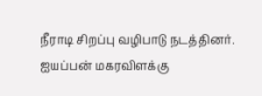நீராடி சிறப்பு வழிபாடு நடத்தினர்.
ஐயப்பன் மகரவிளக்கு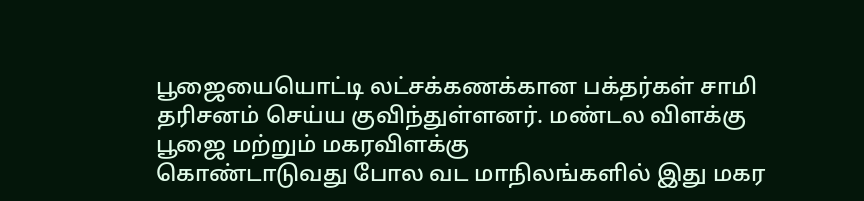பூஜையையொட்டி லட்சக்கணக்கான பக்தர்கள் சாமி தரிசனம் செய்ய குவிந்துள்ளனர். மண்டல விளக்கு பூஜை மற்றும் மகரவிளக்கு
கொண்டாடுவது போல வட மாநிலங்களில் இது மகர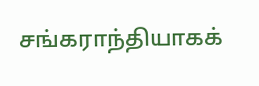சங்கராந்தியாகக்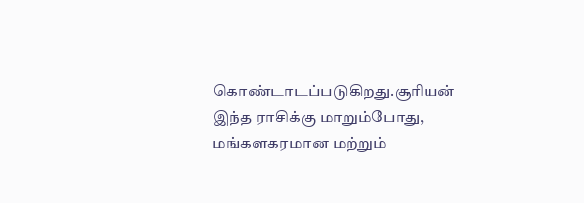கொண்டாடப்படுகிறது.சூரியன் இந்த ராசிக்கு மாறும்போது, மங்களகரமான மற்றும்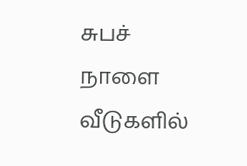சுபச்
நாளை வீடுகளில்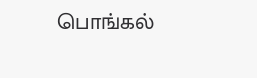பொங்கல்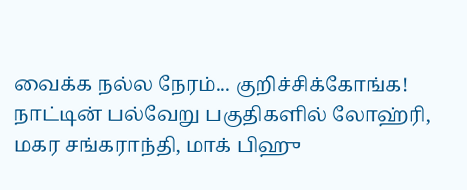வைக்க நல்ல நேரம்... குறிச்சிக்கோங்க!
நாட்டின் பல்வேறு பகுதிகளில் லோஹ்ரி, மகர சங்கராந்தி, மாக் பிஹு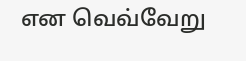என வெவ்வேறு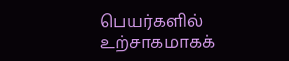பெயர்களில் உற்சாகமாகக்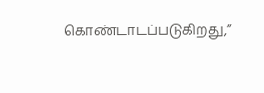கொண்டாடப்படுகிறது,”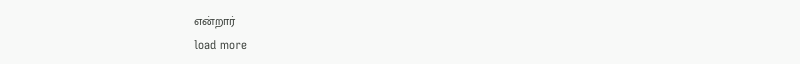என்றார்
load more